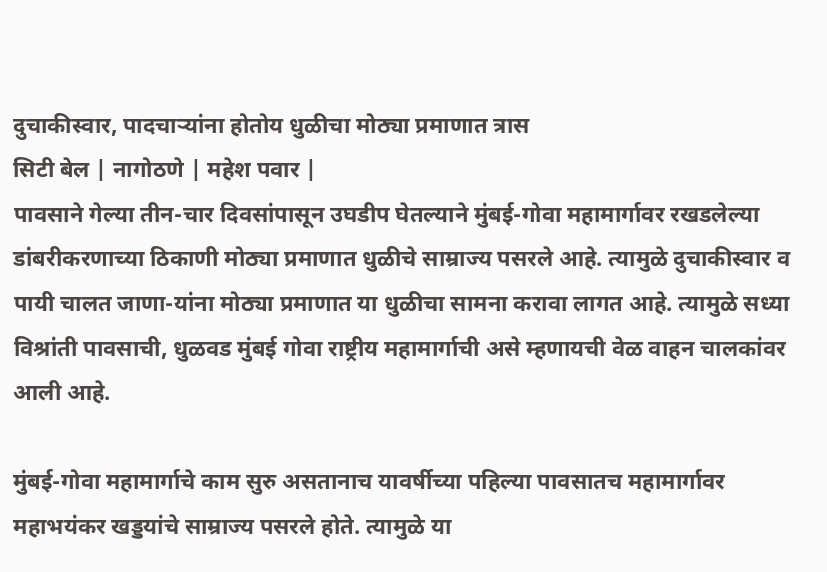दुचाकीस्वार, पादचाऱ्यांना होतोय धुळीचा मोठ्या प्रमाणात त्रास
सिटी बेल | नागोठणे | महेश पवार |
पावसाने गेल्या तीन-चार दिवसांपासून उघडीप घेतल्याने मुंबई-गोवा महामार्गावर रखडलेल्या डांबरीकरणाच्या ठिकाणी मोठ्या प्रमाणात धुळीचे साम्राज्य पसरले आहे. त्यामुळे दुचाकीस्वार व पायी चालत जाणा-यांना मोठ्या प्रमाणात या धुळीचा सामना करावा लागत आहे. त्यामुळे सध्या विश्रांती पावसाची, धुळवड मुंबई गोवा राष्ट्रीय महामार्गाची असे म्हणायची वेळ वाहन चालकांवर आली आहे.

मुंबई-गोवा महामार्गाचे काम सुरु असतानाच यावर्षीच्या पहिल्या पावसातच महामार्गावर महाभयंकर खड्डयांचे साम्राज्य पसरले होते. त्यामुळे या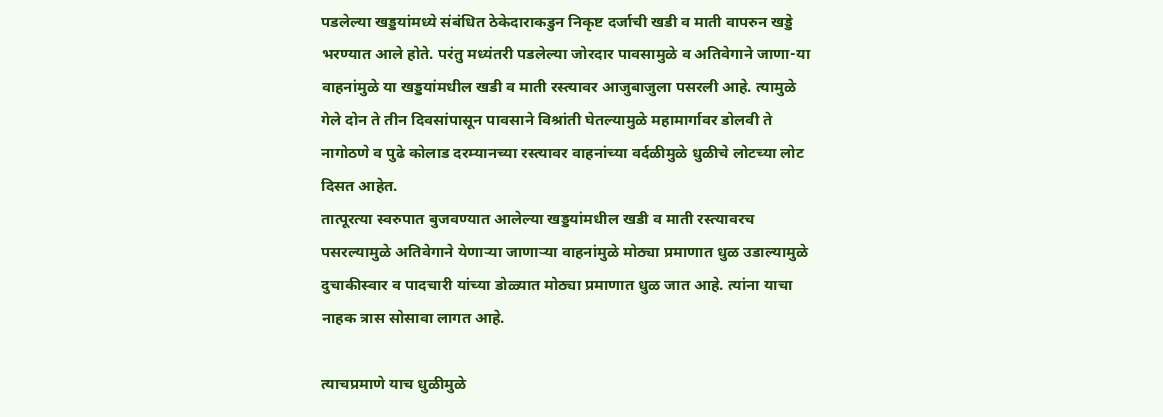पडलेल्या खड्डयांमध्ये संबंधित ठेकेदाराकडुन निकृष्ट दर्जाची खडी व माती वापरुन खड्डे भरण्यात आले होते. परंतु मध्यंतरी पडलेल्या जोरदार पावसामुळे व अतिवेगाने जाणा-या वाहनांमुळे या खड्डयांमधील खडी व माती रस्त्यावर आजुबाजुला पसरली आहे. त्यामुळे गेले दोन ते तीन दिवसांपासून पावसाने विश्रांती घेतल्यामुळे महामार्गावर डोलवी ते नागोठणे व पुढे कोलाड दरम्यानच्या रस्त्यावर वाहनांच्या वर्दळीमुळे धुळीचे लोटच्या लोट दिसत आहेत.
तात्पूरत्या स्वरुपात बुजवण्यात आलेल्या खड्डयांमधील खडी व माती रस्त्यावरच पसरल्यामुळे अतिवेगाने येणाऱ्या जाणाऱ्या वाहनांमुळे मोठ्या प्रमाणात धुळ उडाल्यामुळे दुचाकीस्वार व पादचारी यांच्या डोळ्यात मोठ्या प्रमाणात धुळ जात आहे. त्यांना याचा नाहक त्रास सोसावा लागत आहे.

त्याचप्रमाणे याच धुळीमुळे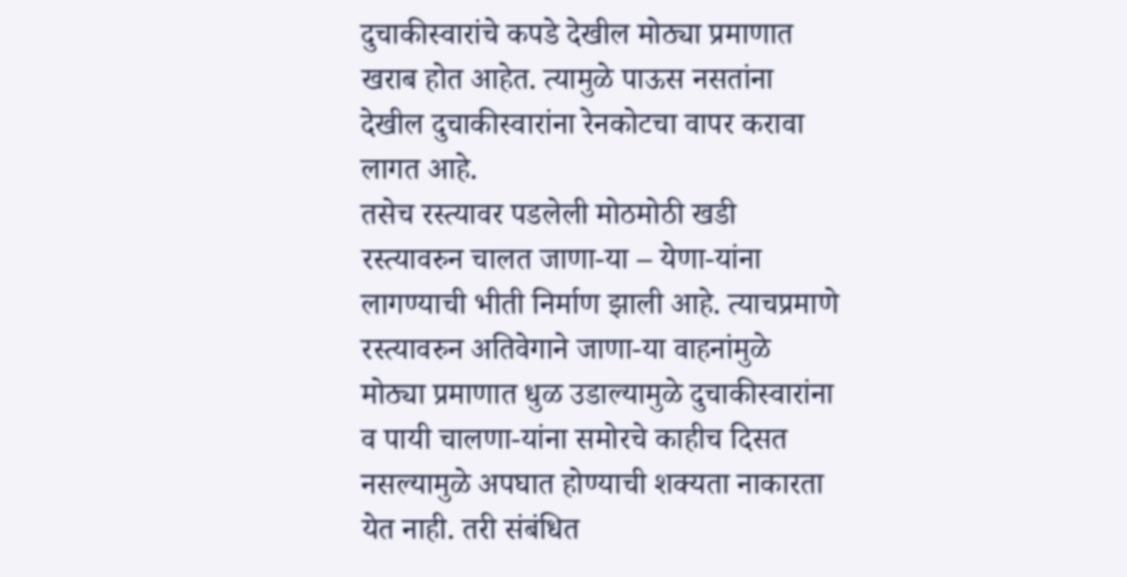दुचाकीस्वारांचे कपडे देखील मोठ्या प्रमाणात खराब होत आहेत. त्यामुळे पाऊस नसतांना देखील दुचाकीस्वारांना रेनकोटचा वापर करावा लागत आहे.
तसेच रस्त्यावर पडलेली मोठमोठी खडी रस्त्यावरुन चालत जाणा-या – येणा-यांना लागण्याची भीती निर्माण झाली आहे. त्याचप्रमाणे रस्त्यावरुन अतिवेगाने जाणा-या वाहनांमुळे मोठ्या प्रमाणात धुळ उडाल्यामुळे दुचाकीस्वारांना व पायी चालणा-यांना समोरचे काहीच दिसत नसल्यामुळे अपघात होण्याची शक्यता नाकारता येत नाही. तरी संबंधित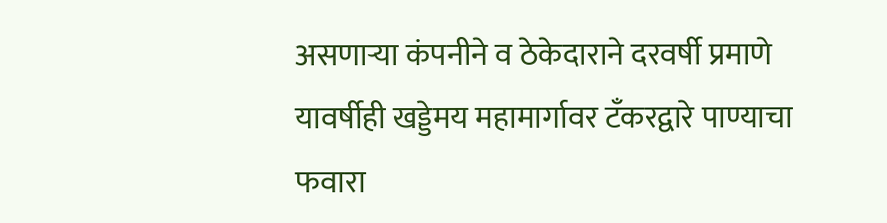असणाऱ्या कंपनीने व ठेकेदाराने दरवर्षी प्रमाणे यावर्षीही खड्डेमय महामार्गावर टँकरद्वारे पाण्याचा फवारा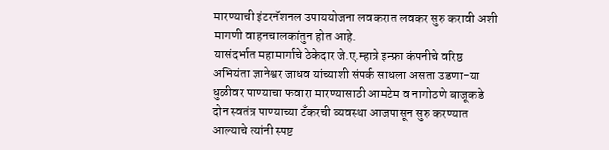मारण्याची इंटरनॅशनल उपाययोजना लवकरात लवकर सुरु करावी अशी मागणी वाहनचालकांतुन होत आहे.
यासंदर्भात महामार्गाचे ठेकेदार जे.ए.म्हात्रे इन्फ्रा कंपनीचे वरिष्ठ अभियंता ज्ञानेश्वर जाधव यांच्याशी संपर्क साधला असता उडणा-या धुळीवर पाण्याचा फवारा मारण्यासाठी आमटेम व नागोठणे बाजूकडे दोन स्वतंत्र पाण्याच्या टँकरची व्यवस्था आजपासून सुरु करण्यात आल्याचे त्यांनी स्पष्ट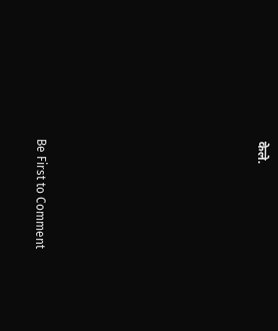केले.








Be First to Comment